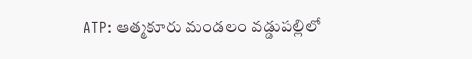ATP: ఆత్మకూరు మండలం వడ్డుపల్లిలో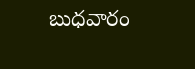బుధవారం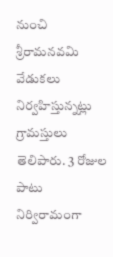నుంచి శ్రీరామనవమి వేడుకలు నిర్వహిస్తున్నట్లు గ్రామస్తులు తెలిపారు. 3 రోజుల పాటు నిర్విరామంగా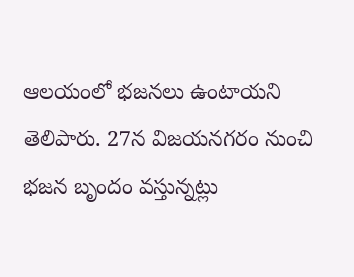ఆలయంలో భజనలు ఉంటాయని తెలిపారు. 27న విజయనగరం నుంచి భజన బృందం వస్తున్నట్లు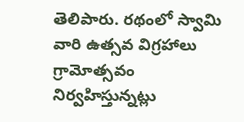తెలిపారు. రథంలో స్వామి వారి ఉత్సవ విగ్రహాలు గ్రామోత్సవం నిర్వహిస్తున్నట్లు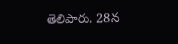తెలిపారు. 28న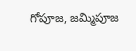గోపూజ, జమ్మిపూజ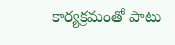కార్యక్రమంతో పాటు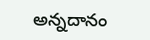అన్నదానం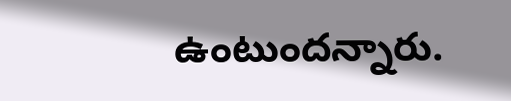ఉంటుందన్నారు.